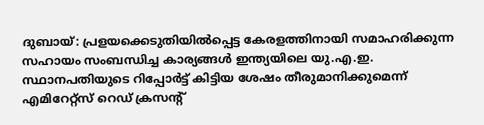ദുബായ്: പ്രളയക്കെടുതിയിൽപ്പെട്ട കേരളത്തിനായി സമാഹരിക്കുന്ന സഹായം സംബന്ധിച്ച കാര്യങ്ങൾ ഇന്ത്യയിലെ യു.എ.ഇ. സ്ഥാനപതിയുടെ റിപ്പോർട്ട് കിട്ടിയ ശേഷം തീരുമാനിക്കുമെന്ന് എമിറേറ്റ്സ് റെഡ് ക്രസന്റ്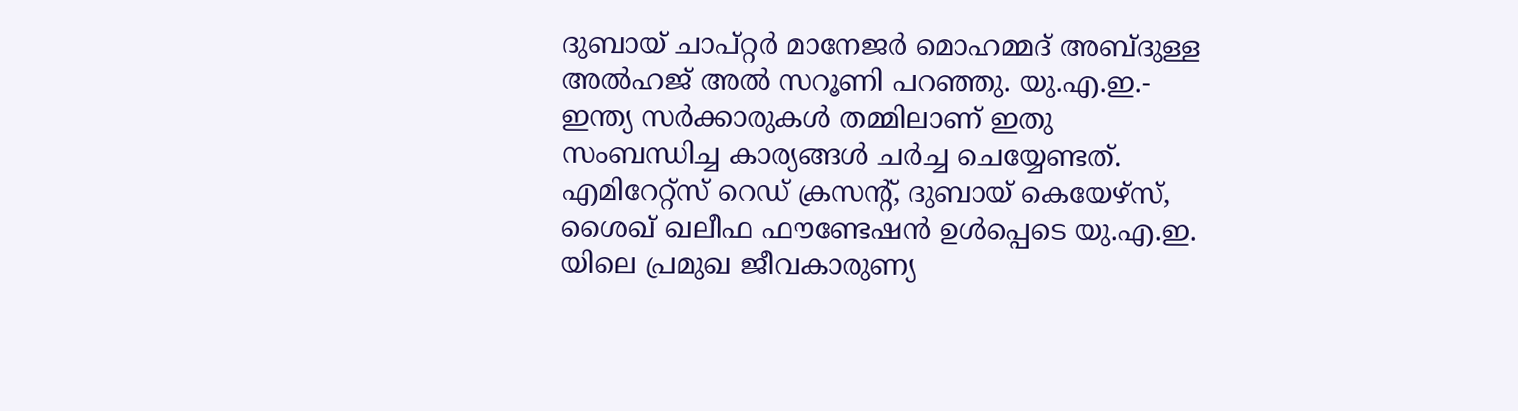ദുബായ് ചാപ്റ്റർ മാനേജർ മൊഹമ്മദ് അബ്ദുള്ള അൽഹജ് അൽ സറൂണി പറഞ്ഞു. യു.എ.ഇ.- ഇന്ത്യ സർക്കാരുകൾ തമ്മിലാണ് ഇതു സംബന്ധിച്ച കാര്യങ്ങൾ ചർച്ച ചെയ്യേണ്ടത്. എമിറേറ്റ്സ് റെഡ് ക്രസന്റ്, ദുബായ് കെയേഴ്സ്, ശൈഖ് ഖലീഫ ഫൗണ്ടേഷൻ ഉൾപ്പെടെ യു.എ.ഇ. യിലെ പ്രമുഖ ജീവകാരുണ്യ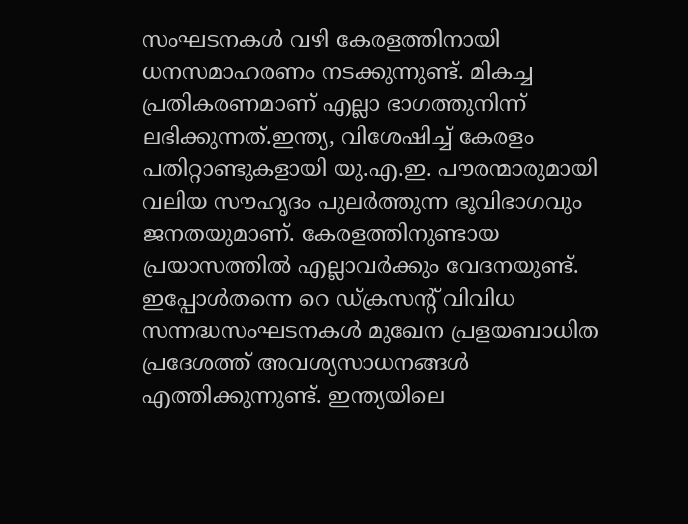സംഘടനകൾ വഴി കേരളത്തിനായി ധനസമാഹരണം നടക്കുന്നുണ്ട്. മികച്ച പ്രതികരണമാണ് എല്ലാ ഭാഗത്തുനിന്ന് ലഭിക്കുന്നത്.ഇന്ത്യ, വിശേഷിച്ച് കേരളം പതിറ്റാണ്ടുകളായി യു.എ.ഇ. പൗരന്മാരുമായി വലിയ സൗഹൃദം പുലർത്തുന്ന ഭൂവിഭാഗവും ജനതയുമാണ്. കേരളത്തിനുണ്ടായ പ്രയാസത്തിൽ എല്ലാവർക്കും വേദനയുണ്ട്. ഇപ്പോൾതന്നെ റെ ഡ്ക്രസന്റ് വിവിധ സന്നദ്ധസംഘടനകൾ മുഖേന പ്രളയബാധിത പ്രദേശത്ത് അവശ്യസാധനങ്ങൾ എത്തിക്കുന്നുണ്ട്. ഇന്ത്യയിലെ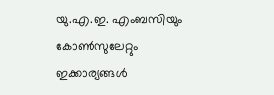യു.എ.ഇ. എംബസിയും കോൺസുലേറ്റും ഇക്കാര്യങ്ങൾ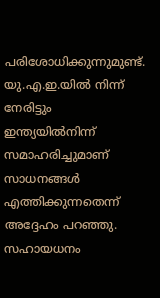പരിശോധിക്കുന്നുമുണ്ട്. യു.എ.ഇ.യിൽ നിന്ന് നേരിട്ടും ഇന്ത്യയിൽനിന്ന് സമാഹരിച്ചുമാണ് സാധനങ്ങൾ എത്തിക്കുന്നതെന്ന് അദ്ദേഹം പറഞ്ഞു. സഹായധനം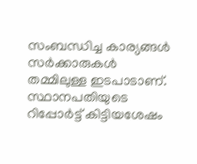സംബന്ധിച്ച കാര്യങ്ങൾ സർക്കാരുകൾ തമ്മിലുള്ള ഇടപാടാണ്. സ്ഥാനപതിയുടെ റിപ്പോർട്ട് കിട്ടിയശേഷം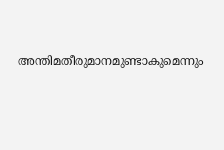അന്തിമതീരുമാനമുണ്ടാകുമെന്നും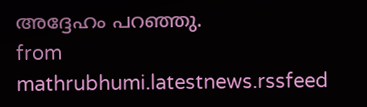അദ്ദേഹം പറഞ്ഞു.
from mathrubhumi.latestnews.rssfeed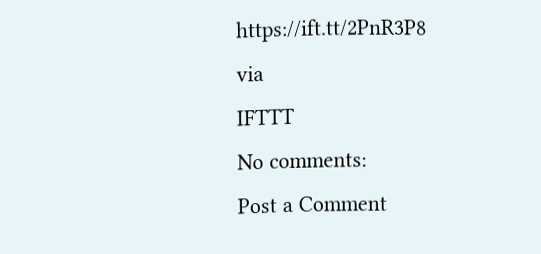https://ift.tt/2PnR3P8
via
IFTTT
No comments:
Post a Comment